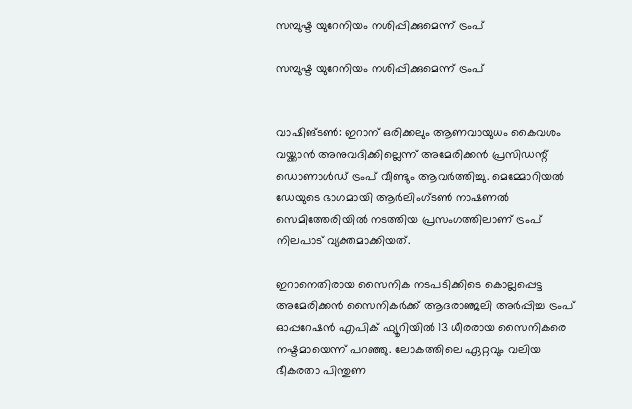സമ്പുഷ്ട യുറേനിയം നശിപ്പിക്കുമെന്ന് ട്രംപ്

സമ്പുഷ്ട യുറേനിയം നശിപ്പിക്കുമെന്ന് ട്രംപ്


വാഷിങ്ടണ്‍: ഇറാന് ഒരിക്കലും ആണവായുധം കൈവശം വയ്ക്കാന്‍ അനുവദിക്കില്ലെന്ന് അമേരിക്കന്‍ പ്രസിഡന്റ് ഡൊണാള്‍ഡ് ട്രംപ് വീണ്ടും ആവര്‍ത്തിച്ചു. മെമ്മോറിയല്‍ ഡേയുടെ ഭാഗമായി ആര്‍ലിംഗ്ടണ്‍ നാഷണല്‍ സെമിത്തേരിയില്‍ നടത്തിയ പ്രസംഗത്തിലാണ് ട്രംപ് നിലപാട് വ്യക്തമാക്കിയത്.

ഇറാനെതിരായ സൈനിക നടപടിക്കിടെ കൊല്ലപ്പെട്ട അമേരിക്കന്‍ സൈനികര്‍ക്ക് ആദരാഞ്ജലി അര്‍പ്പിച്ച ട്രംപ് ഓപ്പറേഷന്‍ എപിക് ഫ്യൂറിയില്‍ 13 ധീരരായ സൈനികരെ നഷ്ടമായെന്ന് പറഞ്ഞു. ലോകത്തിലെ ഏറ്റവും വലിയ ഭീകരതാ പിന്തുണ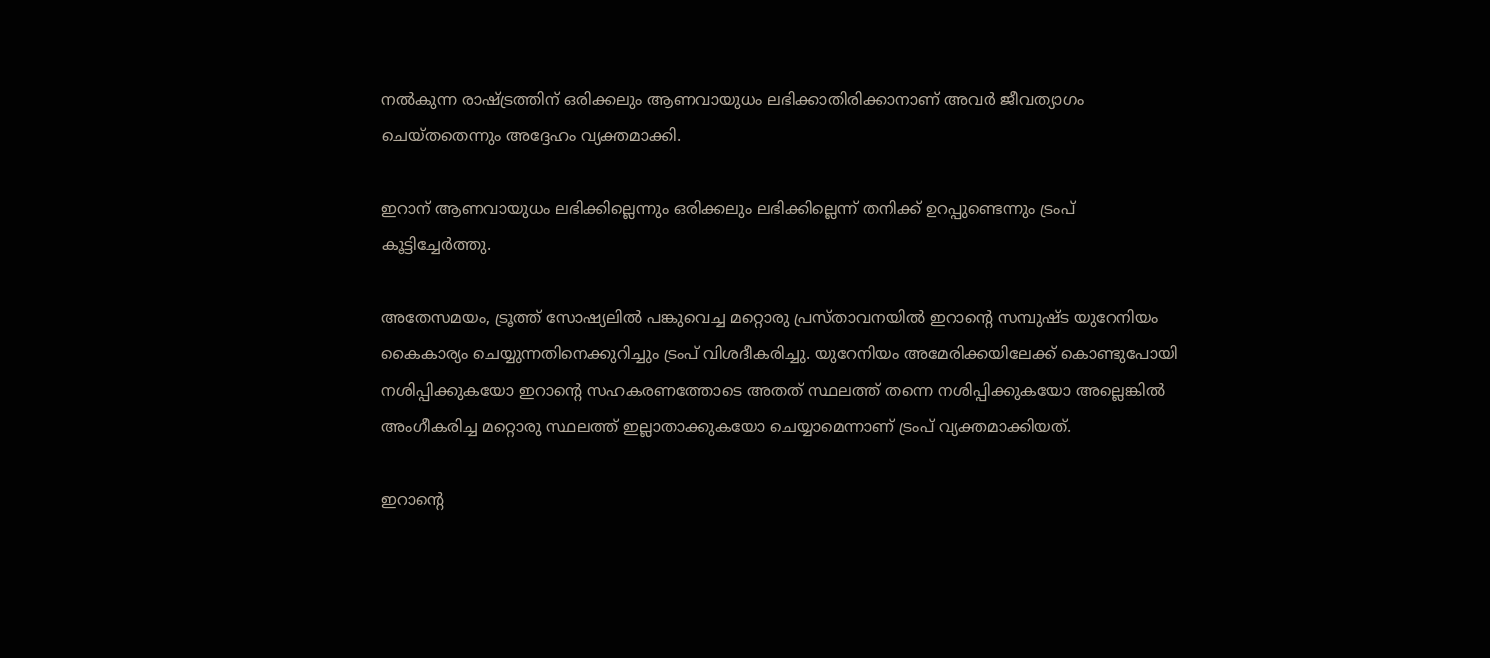നല്‍കുന്ന രാഷ്ട്രത്തിന് ഒരിക്കലും ആണവായുധം ലഭിക്കാതിരിക്കാനാണ് അവര്‍ ജീവത്യാഗം ചെയ്തതെന്നും അദ്ദേഹം വ്യക്തമാക്കി.

ഇറാന് ആണവായുധം ലഭിക്കില്ലെന്നും ഒരിക്കലും ലഭിക്കില്ലെന്ന് തനിക്ക് ഉറപ്പുണ്ടെന്നും ട്രംപ് കൂട്ടിച്ചേര്‍ത്തു.

അതേസമയം, ട്രൂത്ത് സോഷ്യലില്‍ പങ്കുവെച്ച മറ്റൊരു പ്രസ്താവനയില്‍ ഇറാന്റെ സമ്പുഷ്ട യുറേനിയം കൈകാര്യം ചെയ്യുന്നതിനെക്കുറിച്ചും ട്രംപ് വിശദീകരിച്ചു. യുറേനിയം അമേരിക്കയിലേക്ക് കൊണ്ടുപോയി നശിപ്പിക്കുകയോ ഇറാന്റെ സഹകരണത്തോടെ അതത് സ്ഥലത്ത് തന്നെ നശിപ്പിക്കുകയോ അല്ലെങ്കില്‍ അംഗീകരിച്ച മറ്റൊരു സ്ഥലത്ത് ഇല്ലാതാക്കുകയോ ചെയ്യാമെന്നാണ് ട്രംപ് വ്യക്തമാക്കിയത്.

ഇറാന്റെ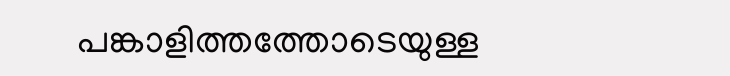പങ്കാളിത്തത്തോടെയുള്ള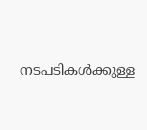നടപടികള്‍ക്കുള്ള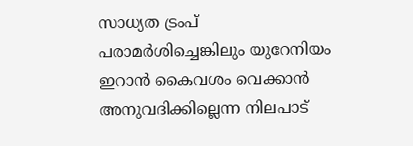സാധ്യത ട്രംപ് പരാമര്‍ശിച്ചെങ്കിലും യുറേനിയം ഇറാന്‍ കൈവശം വെക്കാന്‍ അനുവദിക്കില്ലെന്ന നിലപാട്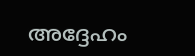അദ്ദേഹം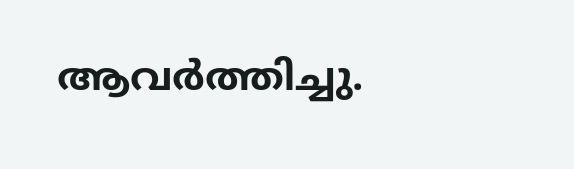ആവര്‍ത്തിച്ചു.